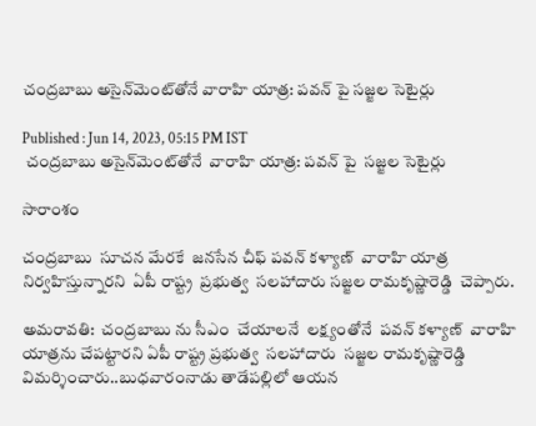చంద్రబాబు అసైన్‌మెంట్‌తోనే వారాహి యాత్ర: పవన్ పై సజ్జల సెటైర్లు

Published : Jun 14, 2023, 05:15 PM IST
 చంద్రబాబు అసైన్‌మెంట్‌తోనే  వారాహి యాత్ర: పవన్ పై  సజ్జల సెటైర్లు

సారాంశం

చంద్రబాబు  సూచన మేరకే  జనసేన చీఫ్ పవన్ కళ్యాణ్  వారాహి యాత్ర  నిర్వహిస్తున్నారని  ఏపీ రాష్ట్ర  ప్రభుత్వ  సలహాదారు సజ్జల రామకృష్ణారెడ్డి  చెప్పారు.

అమరావతి:  చంద్రబాబు ను సీఎం  చేయాలనే  లక్ష్యంతోనే  పవన్ కళ్యాణ్  వారాహి యాత్రను చేపట్టారని ఏపీ రాష్ట్ర ప్రభుత్వ  సలహాదారు  సజ్జల రామకృష్ణారెడ్డి  విమర్శించారు..బుధవారంనాడు తాడేపల్లిలో ఆయన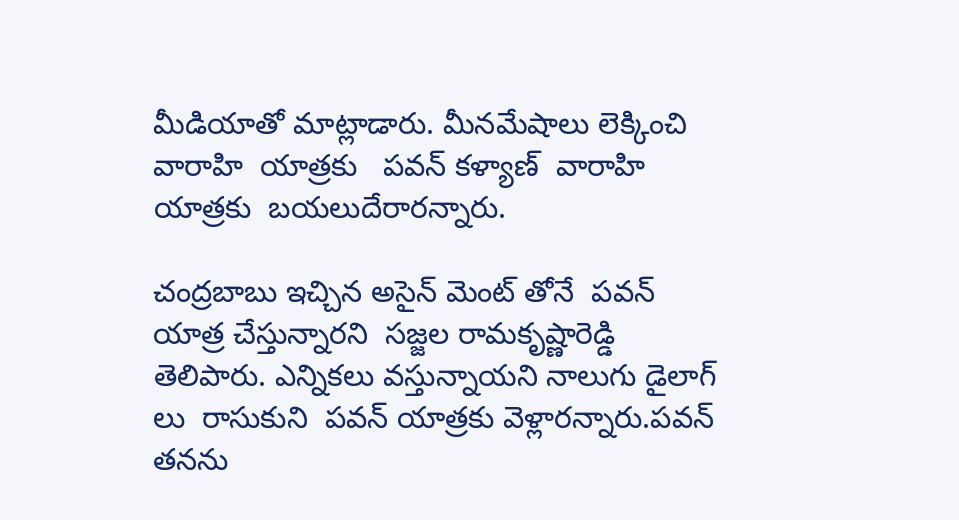మీడియాతో మాట్లాడారు. మీనమేషాలు లెక్కించి వారాహి  యాత్రకు   పవన్ కళ్యాణ్  వారాహి  యాత్రకు  బయలుదేరారన్నారు.

చంద్రబాబు ఇచ్చిన అసైన్ మెంట్ తోనే  పవన్ యాత్ర చేస్తున్నారని  సజ్జల రామకృష్ణారెడ్డి తెలిపారు. ఎన్నికలు వస్తున్నాయని నాలుగు డైలాగ్ లు  రాసుకుని  పవన్ యాత్రకు వెళ్లారన్నారు.పవన్ తనను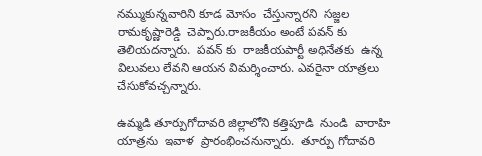నమ్ముకున్నవారిని కూడ మోసం  చేస్తున్నారని  సజ్జల రామకృష్ణారెడ్డి  చెప్పారు.రాజకీయం అంటే పవన్ కు తెలియదన్నారు.  పవన్ కు  రాజకీయపార్టీ అధినేతకు  ఉన్న విలువలు లేవని ఆయన విమర్శించారు. ఎవరైనా యాత్రలు  చేసుకోవచ్చన్నారు.

ఉమ్మడి తూర్పుగోదావరి జిల్లాలోని కత్తిపూడి  నుండి  వారాహి యాత్రను  ఇవాళ  ప్రారంభించనున్నారు.  తూర్పు గోదావరి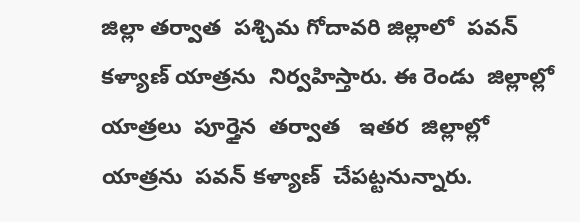జిల్లా తర్వాత  పశ్చిమ గోదావరి జిల్లాలో  పవన్ కళ్యాణ్ యాత్రను  నిర్వహిస్తారు. ఈ రెండు  జిల్లాల్లో యాత్రలు  పూర్తైన  తర్వాత   ఇతర  జిల్లాల్లో  యాత్రను  పవన్ కళ్యాణ్  చేపట్టనున్నారు.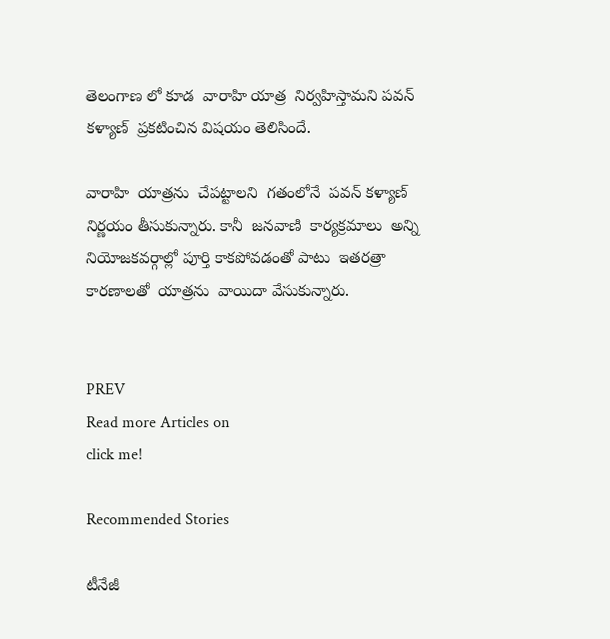తెలంగాణ లో కూడ  వారాహి యాత్ర  నిర్వహిస్తామని పవన్ కళ్యాణ్  ప్రకటించిన విషయం తెలిసిందే.

వారాహి  యాత్రను  చేపట్టాలని  గతంలోనే  పవన్ కళ్యాణ్  నిర్ణయం తీసుకున్నారు. కానీ  జనవాణి  కార్యక్రమాలు  అన్ని  నియోజకవర్గాల్లో పూర్తి కాకపోవడంతో పాటు  ఇతరత్రా కారణాలతో  యాత్రను  వాయిదా వేసుకున్నారు.


PREV
Read more Articles on
click me!

Recommended Stories

టీనేజీ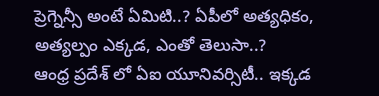ప్రెగ్నెన్సీ అంటే ఏమిటి..? ఏపీలో అత్యధికం, అత్యల్పం ఎక్కడ, ఎంతో తెలుసా..?
ఆంధ్ర ప్రదేశ్ లో ఏఐ యూనివర్సిటీ.. ఇక్కడ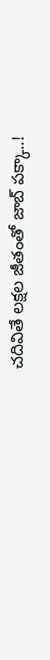చదివితే లక్షల జీతంతో జాబ్ పక్కా..!